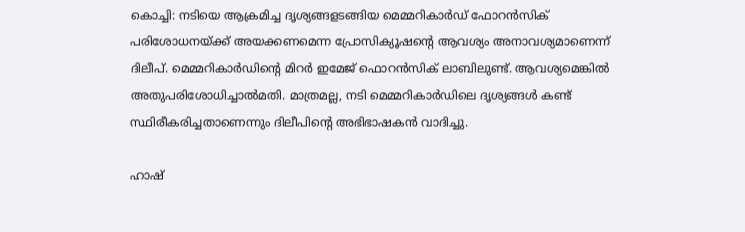കൊച്ചി: നടിയെ ആക്രമിച്ച ദൃശ്യങ്ങളടങ്ങിയ മെമ്മറികാര്‍ഡ് ഫോറന്‍സിക് പരിശോധനയ്ക്ക് അയക്കണമെന്ന പ്രോസിക്യൂഷന്റെ ആവശ്യം അനാവശ്യമാണെന്ന് ദിലീപ്. മെമ്മറികാർഡിന്റെ മിറര്‍ ഇമേജ് ഫൊറന്‍സിക് ലാബിലുണ്ട്. ആവശ്യമെങ്കില്‍ അതുപരിശോധിച്ചാല്‍മതി. മാത്രമല്ല, നടി മെമ്മറികാര്‍ഡിലെ ദൃശ്യങ്ങള്‍ കണ്ട് സ്ഥിരീകരിച്ചതാണെന്നും ദിലീപിന്റെ അഭിഭാഷകന്‍ വാദിച്ചു.

ഹാഷ്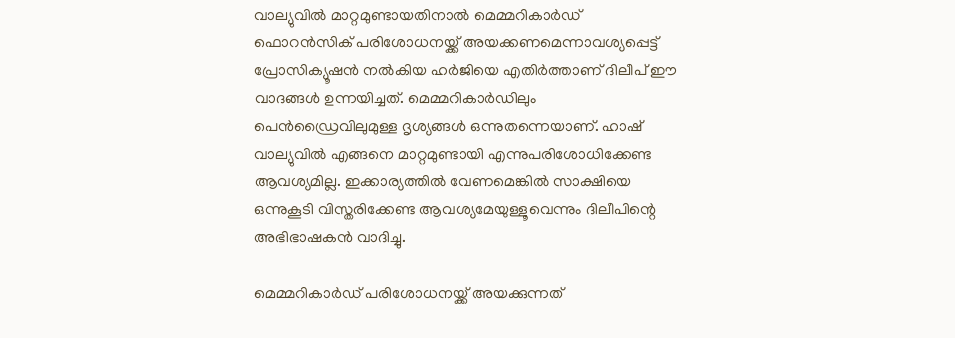വാല്യുവില്‍ മാറ്റമുണ്ടായതിനാല്‍ മെമ്മറികാര്‍ഡ് ഫൊറന്‍സിക് പരിശോധനയ്ക്ക് അയക്കണമെന്നാവശ്യപ്പെട്ട് പ്രോസിക്യൂഷന്‍ നല്‍കിയ ഹര്‍ജിയെ എതിര്‍ത്താണ് ദിലീപ് ഈ വാദങ്ങള്‍ ഉന്നയിച്ചത്. മെമ്മറികാര്‍ഡിലും പെന്‍ഡ്രൈവിലുമുള്ള ദൃശ്യങ്ങള്‍ ഒന്നുതന്നെയാണ്. ഹാഷ് വാല്യുവില്‍ എങ്ങനെ മാറ്റമുണ്ടായി എന്നുപരിശോധിക്കേണ്ട ആവശ്യമില്ല. ഇക്കാര്യത്തില്‍ വേണമെങ്കില്‍ സാക്ഷിയെ ഒന്നുകൂടി വിസ്തരിക്കേണ്ട ആവശ്യമേയുള്ളൂവെന്നും ദിലീപിന്റെ അഭിഭാഷകന്‍ വാദിച്ചു.

മെമ്മറികാര്‍ഡ് പരിശോധനയ്ക്ക് അയക്കുന്നത്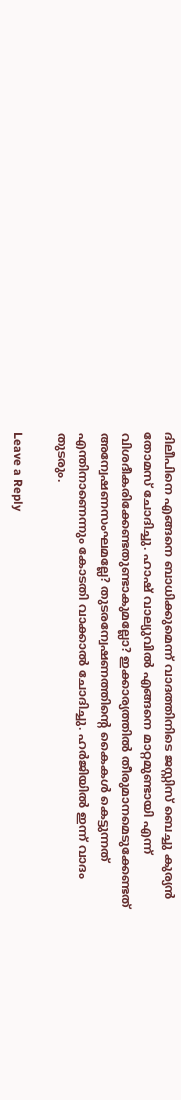ദിലീപിനെ എങ്ങനെ ബാധിക്കുമെന്ന് വാദത്തിനിടെ ജസ്റ്റിസ് ബെച്ചു കുര്യന്‍ തോമസ് ചോദിച്ചു. ഹാഷ് വാല്യുവില്‍ എങ്ങനെ മാറ്റമുണ്ടായി എന്ന് വിശദീകരിക്കേണ്ടതുണ്ടാകുമല്ലോ? ഇക്കാര്യത്തില്‍ തീരുമാനമെടുക്കേണ്ടത് അന്വേഷണസംഘമല്ലേ? തുടരന്വേഷണത്തിന്റെ കൈകള്‍ കെട്ടുന്നത് എന്തിനാണെന്നും കോടതി വാക്കാല്‍ ചോദിച്ചു. ഹര്‍ജിയില്‍ ഇന്ന് വാദം തുടരും.

Leave a Reply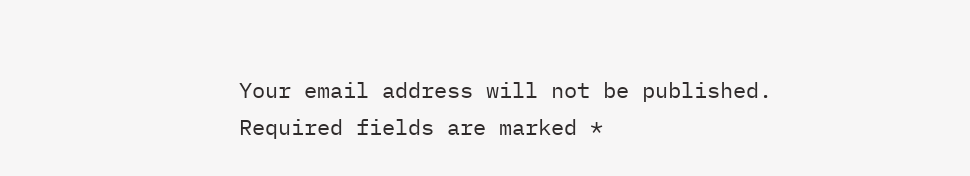Your email address will not be published. Required fields are marked *